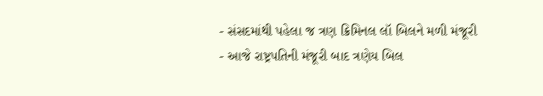- સંસદમાંથી પહેલા જ ત્રણ ક્રિમિનલ લૉ બિલને મળી મંજૂરી
- આજે રાષ્ટ્રપતિની મંજૂરી બાદ ત્રણેય બિલ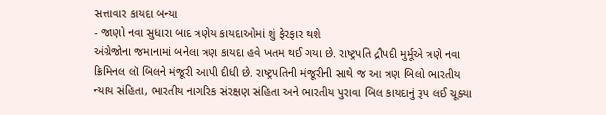સત્તાવાર કાયદા બન્યા
- જાણો નવા સુધારા બાદ ત્રણેય કાયદાઓમાં શું ફેરફાર થશે
અંગ્રેજોના જમાનામાં બનેલા ત્રણ કાયદા હવે ખતમ થઈ ગયા છે. રાષ્ટ્રપતિ દ્રૌપદી મુર્મૂએ ત્રણે નવા ક્રિમિનલ લૉ બિલને મંજૂરી આપી દીધી છે. રાષ્ટ્રપતિની મંજૂરીની સાથે જ આ ત્રણ બિલો ભારતીય ન્યાય સંહિતા, ભારતીય નાગરિક સંરક્ષણ સંહિતા અને ભારતીય પુરાવા બિલ કાયદાનું રૂપ લઈ ચૂક્યા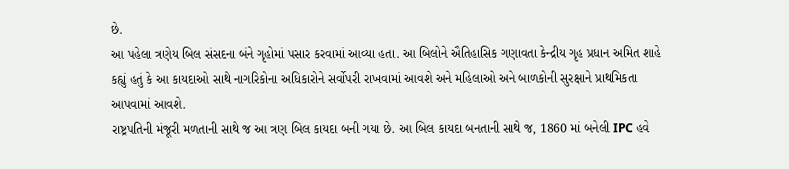છે.
આ પહેલા ત્રણેય બિલ સંસદના બંને ગૃહોમાં પસાર કરવામાં આવ્યા હતા. આ બિલોને ઐતિહાસિક ગણાવતા કેન્દ્રીય ગૃહ પ્રધાન અમિત શાહે કહ્યું હતું કે આ કાયદાઓ સાથે નાગરિકોના અધિકારોને સર્વોપરી રાખવામાં આવશે અને મહિલાઓ અને બાળકોની સુરક્ષાને પ્રાથમિકતા આપવામાં આવશે.
રાષ્ટ્રપતિની મંજૂરી મળતાની સાથે જ આ ત્રણ બિલ કાયદા બની ગયા છે. આ બિલ કાયદા બનતાની સાથે જ, 1860 માં બનેલી IPC હવે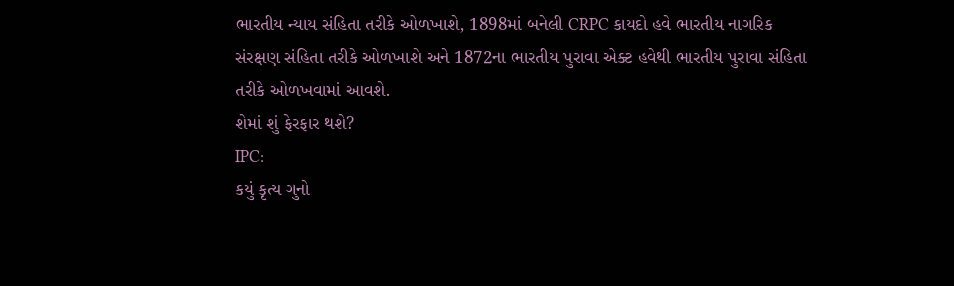ભારતીય ન્યાય સંહિતા તરીકે ઓળખાશે, 1898માં બનેલી CRPC કાયદો હવે ભારતીય નાગરિક સંરક્ષણ સંહિતા તરીકે ઓળખાશે અને 1872ના ભારતીય પુરાવા એક્ટ હવેથી ભારતીય પુરાવા સંહિતા તરીકે ઓળખવામાં આવશે.
શેમાં શું ફેરફાર થશે?
IPC:
કયું કૃત્ય ગુનો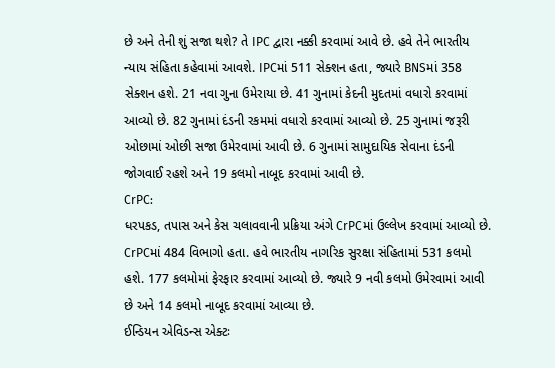છે અને તેની શું સજા થશે? તે IPC દ્વારા નક્કી કરવામાં આવે છે. હવે તેને ભારતીય ન્યાય સંહિતા કહેવામાં આવશે. IPCમાં 511 સેક્શન હતા, જ્યારે BNSમાં 358 સેક્શન હશે. 21 નવા ગુના ઉમેરાયા છે. 41 ગુનામાં કેદની મુદતમાં વધારો કરવામાં આવ્યો છે. 82 ગુનામાં દંડની રકમમાં વધારો કરવામાં આવ્યો છે. 25 ગુનામાં જરૂરી ઓછામાં ઓછી સજા ઉમેરવામાં આવી છે. 6 ગુનામાં સામુદાયિક સેવાના દંડની જોગવાઈ રહશે અને 19 કલમો નાબૂદ કરવામાં આવી છે.
CrPC:
ધરપકડ, તપાસ અને કેસ ચલાવવાની પ્રક્રિયા અંગે CrPCમાં ઉલ્લેખ કરવામાં આવ્યો છે. CrPCમાં 484 વિભાગો હતા. હવે ભારતીય નાગરિક સુરક્ષા સંહિતામાં 531 કલમો હશે. 177 કલમોમાં ફેરફાર કરવામાં આવ્યો છે. જ્યારે 9 નવી કલમો ઉમેરવામાં આવી છે અને 14 કલમો નાબૂદ કરવામાં આવ્યા છે.
ઈન્ડિયન એવિડન્સ એક્ટઃ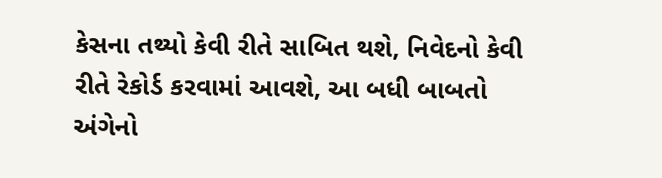કેસના તથ્યો કેવી રીતે સાબિત થશે, નિવેદનો કેવી રીતે રેકોર્ડ કરવામાં આવશે, આ બધી બાબતો અંગેનો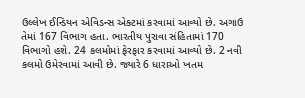ઉલ્લેખ ઈન્ડિયન એવિડન્સ એક્ટમાં કરવામાં આવ્યો છે. અગાઉ તેમાં 167 વિભાગ હતા. ભારતીય પુરાવા સંહિતામાં 170 વિભાગો હશે. 24 કલમોમાં ફેરફાર કરવામાં આવ્યો છે. 2 નવી કલમો ઉમેરવામાં આવી છે. જ્યારે 6 ધારાઓ ખતમ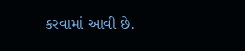કરવામાં આવી છે.